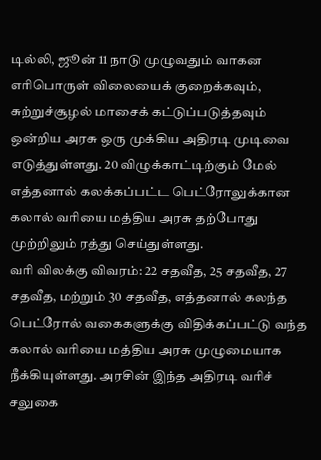டில்லி, ஜூன் 11 நாடு முழுவதும் வாகன எரிபொருள் விலையைக் குறைக்கவும், சுற்றுச்சூழல் மாசைக் கட்டுப்படுத்தவும் ஒன்றிய அரசு ஒரு முக்கிய அதிரடி முடிவை எடுத்துள்ளது. 20 விழுக்காட்டிற்கும் மேல் எத்தனால் கலக்கப்பட்ட பெட்ரோலுக்கான கலால் வரியை மத்திய அரசு தற்போது முற்றிலும் ரத்து செய்துள்ளது.
வரி விலக்கு விவரம்: 22 சதவீத, 25 சதவீத, 27 சதவீத, மற்றும் 30 சதவீத, எத்தனால் கலந்த பெட்ரோல் வகைகளுக்கு விதிக்கப்பட்டு வந்த கலால் வரியை மத்திய அரசு முழுமையாக நீக்கியுள்ளது. அரசின் இந்த அதிரடி வரிச் சலுகை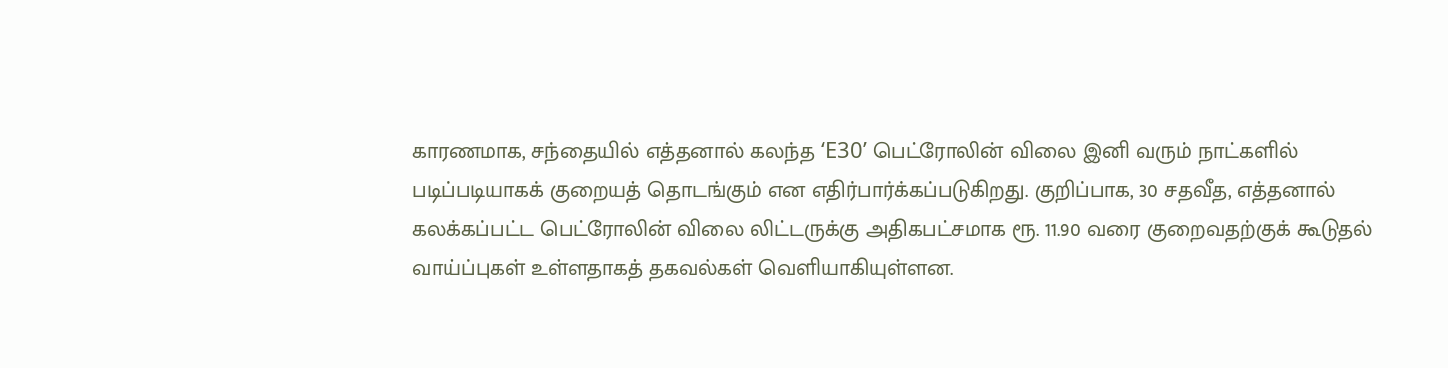காரணமாக, சந்தையில் எத்தனால் கலந்த ‘E30’ பெட்ரோலின் விலை இனி வரும் நாட்களில் படிப்படியாகக் குறையத் தொடங்கும் என எதிர்பார்க்கப்படுகிறது. குறிப்பாக, 30 சதவீத, எத்தனால் கலக்கப்பட்ட பெட்ரோலின் விலை லிட்டருக்கு அதிகபட்சமாக ரூ. 11.90 வரை குறைவதற்குக் கூடுதல் வாய்ப்புகள் உள்ளதாகத் தகவல்கள் வெளியாகியுள்ளன.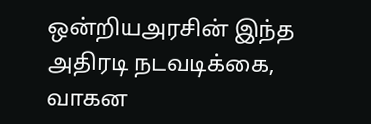ஒன்றியஅரசின் இந்த அதிரடி நடவடிக்கை, வாகன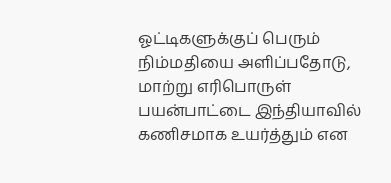ஓட்டிகளுக்குப் பெரும் நிம்மதியை அளிப்பதோடு, மாற்று எரிபொருள் பயன்பாட்டை இந்தியாவில் கணிசமாக உயர்த்தும் என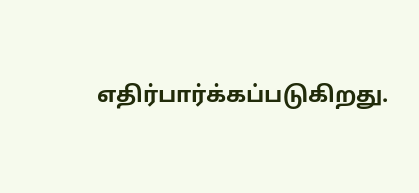எதிர்பார்க்கப்படுகிறது.